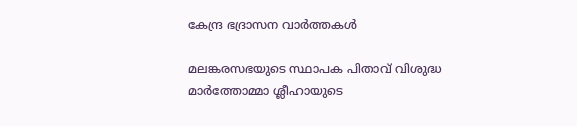കേന്ദ്ര ഭദ്രാസന വാർത്തകൾ

മലങ്കരസഭയുടെ സ്ഥാപക പിതാവ് വിശുദ്ധ മാർത്തോമ്മാ ശ്ലീഹായുടെ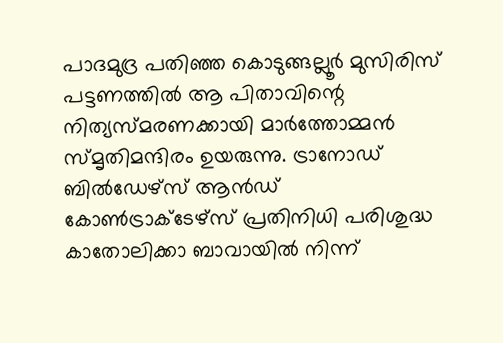പാദമുദ്ര പതിഞ്ഞ കൊടുങ്ങല്ലൂർ മുസിരിസ് പട്ടണത്തിൽ ആ പിതാവിന്റെ നിത്യസ്മരണക്കായി മാർത്തോമ്മൻ സ്മൃതിമന്ദിരം ഉയരുന്നു. ട്രാനോഡ് ബിൽഡേഴ്സ് ആൻഡ് കോൺട്രാക്ടേഴ്സ് പ്രതിനിധി പരിശുദ്ധ കാതോലിക്കാ ബാവായിൽ നിന്ന്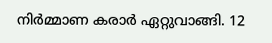നിർമ്മാണ കരാർ ഏറ്റുവാങ്ങി. 12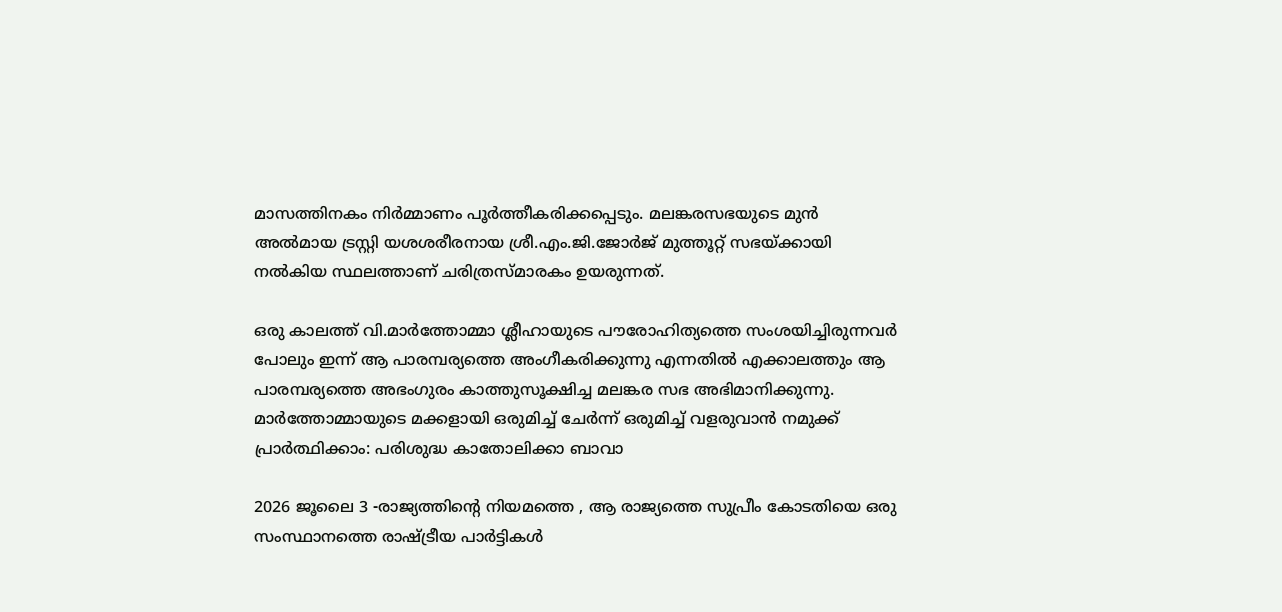മാസത്തിനകം നിർമ്മാണം പൂർത്തീകരിക്കപ്പെടും. മലങ്കരസഭയുടെ മുൻ അൽമായ ട്രസ്റ്റി യശശരീരനായ ശ്രീ.എം.ജി.ജോർജ് മുത്തൂറ്റ് സഭയ്ക്കായി നൽകിയ സ്ഥലത്താണ് ചരിത്രസ്മാരകം ഉയരുന്നത്.

ഒരു കാലത്ത് വി.മാർത്തോമ്മാ ശ്ലീഹായുടെ പൗരോഹിത്യത്തെ സംശയിച്ചിരുന്നവർ പോലും ഇന്ന് ആ പാരമ്പര്യത്തെ അംഗീകരിക്കുന്നു എന്നതിൽ എക്കാലത്തും ആ പാരമ്പര്യത്തെ അഭംഗുരം കാത്തുസൂക്ഷിച്ച മലങ്കര സഭ അഭിമാനിക്കുന്നു. മാർത്തോമ്മായുടെ മക്കളായി ഒരുമിച്ച് ചേർന്ന് ഒരുമിച്ച് വളരുവാൻ നമുക്ക് പ്രാർത്ഥിക്കാം: പരിശുദ്ധ കാതോലിക്കാ ബാവാ

2026 ജൂലൈ 3 -രാജ്യത്തിന്റെ നിയമത്തെ , ആ രാജ്യത്തെ സുപ്രീം കോടതിയെ ഒരു സംസ്ഥാനത്തെ രാഷ്ട്രീയ പാർട്ടികൾ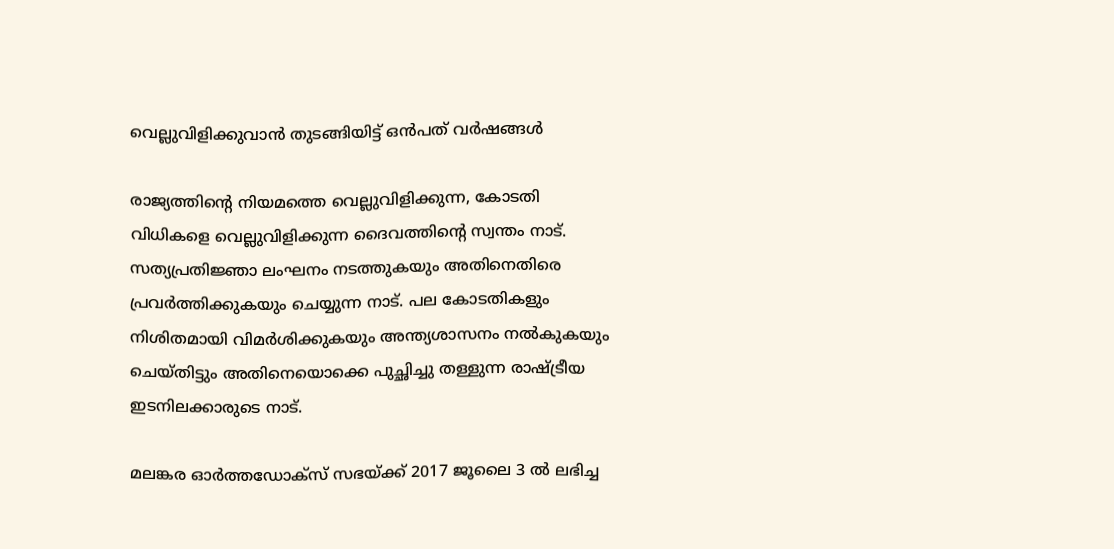വെല്ലുവിളിക്കുവാൻ തുടങ്ങിയിട്ട് ഒൻപത് വർഷങ്ങൾ

രാജ്യത്തിന്റെ നിയമത്തെ വെല്ലുവിളിക്കുന്ന, കോടതി വിധികളെ വെല്ലുവിളിക്കുന്ന ദൈവത്തിന്റെ സ്വന്തം നാട്. സത്യപ്രതിജ്ഞാ ലംഘനം നടത്തുകയും അതിനെതിരെ പ്രവർത്തിക്കുകയും ചെയ്യുന്ന നാട്. പല കോടതികളും നിശിതമായി വിമർശിക്കുകയും അന്ത്യശാസനം നൽകുകയും ചെയ്തിട്ടും അതിനെയൊക്കെ പുച്ഛിച്ചു തള്ളുന്ന രാഷ്ട്രീയ ഇടനിലക്കാരുടെ നാട്.

മലങ്കര ഓർത്തഡോക്സ്‌ സഭയ്ക്ക് 2017 ജൂലൈ 3 ൽ ലഭിച്ച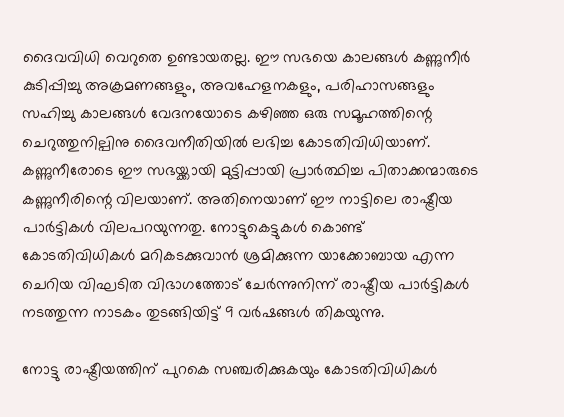ദൈവവിധി വെറുതെ ഉണ്ടായതല്ല. ഈ സഭയെ കാലങ്ങൾ കണ്ണുനീർ കുടിപ്പിച്ചു അക്രമണങ്ങളും, അവഹേളനകളും, പരിഹാസങ്ങളും സഹിച്ചു കാലങ്ങൾ വേദനയോടെ കഴിഞ്ഞ ഒരു സമൂഹത്തിന്റെ ചെറുത്തുനില്പിനു ദൈവനീതിയിൽ ലഭിച്ച കോടതിവിധിയാണ്. കണ്ണുനീരോടെ ഈ സഭയ്ക്കായി മുട്ടിപ്പായി പ്രാർത്ഥിച്ച പിതാക്കന്മാരുടെ കണ്ണുനീരിന്റെ വിലയാണ്. അതിനെയാണ് ഈ നാട്ടിലെ രാഷ്ട്രീയ പാർട്ടികൾ വിലപറയുന്നതു. നോട്ടുകെട്ടുകൾ കൊണ്ട് കോടതിവിധികൾ മറികടക്കുവാൻ ശ്രമിക്കുന്ന യാക്കോബായ എന്ന ചെറിയ വിഘടിത വിഭാഗത്തോട് ചേർന്നുനിന്ന് രാഷ്ട്രീയ പാർട്ടികൾ നടത്തുന്ന നാടകം തുടങ്ങിയിട്ട് 9 വർഷങ്ങൾ തികയുന്നു.

നോട്ടു രാഷ്ട്രീയത്തിന് പുറകെ സഞ്ചരിക്കുകയും കോടതിവിധികൾ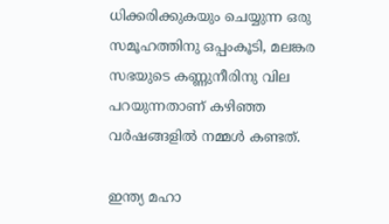ധിക്കരിക്കുകയും ചെയ്യുന്ന ഒരു സമൂഹത്തിനു ഒപ്പംകൂടി, മലങ്കര സഭയുടെ കണ്ണുനീരിനു വില പറയുന്നതാണ് കഴിഞ്ഞ വർഷങ്ങളിൽ നമ്മൾ കണ്ടത്.

ഇന്ത്യ മഹാ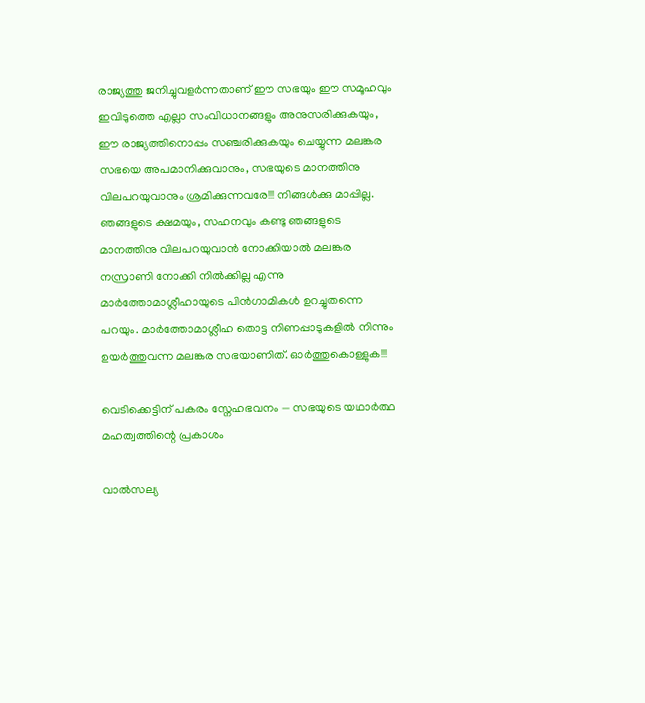രാജ്യത്തു ജനിച്ചുവളർന്നതാണ് ഈ സഭയും ഈ സമൂഹവും ഇവിടുത്തെ എല്ലാ സംവിധാനങ്ങളും അനുസരിക്കുകയും, ഈ രാജ്യത്തിനൊപ്പം സഞ്ചരിക്കുകയും ചെയ്യുന്ന മലങ്കര സഭയെ അപമാനിക്കുവാനും, സഭയുടെ മാനത്തിനു വിലപറയുവാനും ശ്രമിക്കുന്നവരേ!!! നിങ്ങൾക്കു മാപ്പില്ല. ഞങ്ങളുടെ ക്ഷമയും, സഹനവും കണ്ടു ഞങ്ങളുടെ മാനത്തിനു വിലപറയുവാൻ നോക്കിയാൽ മലങ്കര നസ്രാണി നോക്കി നിൽക്കില്ല എന്നു മാർത്തോമാശ്ലീഹായുടെ പിൻഗാമികൾ ഉറച്ചുതന്നെ പറയും. മാർത്തോമാശ്ലീഹ തൊട്ട നിണപ്പാടുകളിൽ നിന്നും ഉയർത്തുവന്ന മലങ്കര സഭയാണിത്. ഓർത്തുകൊള്ളുക!!!

വെടിക്കെട്ടിന് പകരം സ്നേഹഭവനം — സഭയുടെ യഥാർത്ഥ മഹത്വത്തിന്റെ പ്രകാശം

വാൽസല്യ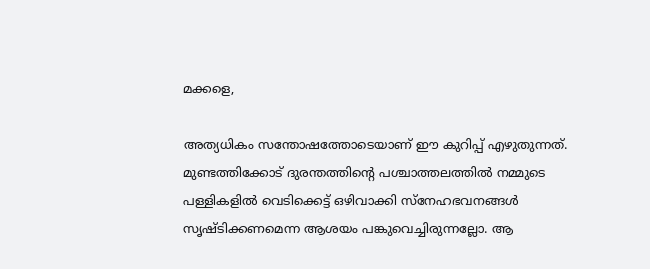മക്കളെ,

അത്യധികം സന്തോഷത്തോടെയാണ് ഈ കുറിപ്പ് എഴുതുന്നത്. മുണ്ടത്തിക്കോട് ദുരന്തത്തിന്റെ പശ്ചാത്തലത്തിൽ നമ്മുടെ പള്ളികളിൽ വെടിക്കെട്ട് ഒഴിവാക്കി സ്നേഹഭവനങ്ങൾ സൃഷ്ടിക്കണമെന്ന ആശയം പങ്കുവെച്ചിരുന്നല്ലോ. ആ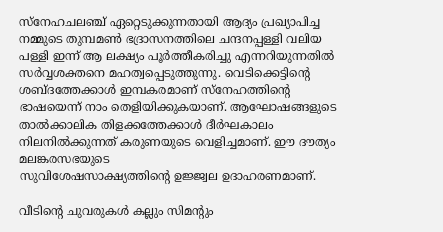സ്നേഹചലഞ്ച് ഏറ്റെടുക്കുന്നതായി ആദ്യം പ്രഖ്യാപിച്ച നമ്മുടെ തുമ്പമൺ ഭദ്രാസനത്തിലെ ചന്ദനപ്പള്ളി വലിയ പള്ളി ഇന്ന് ആ ലക്ഷ്യം പൂർത്തീകരിച്ചു എന്നറിയുന്നതിൽ സർവ്വശക്തനെ മഹത്വപ്പെടുത്തുന്നു. വെടിക്കെട്ടിന്റെ ശബ്ദത്തേക്കാൾ ഇമ്പകരമാണ് സ്നേഹത്തിന്റെ ഭാഷയെന്ന് നാം തെളിയിക്കുകയാണ്. ആഘോഷങ്ങളുടെ താൽക്കാലിക തിളക്കത്തേക്കാൾ ദീർഘകാലം നിലനിൽക്കുന്നത് കരുണയുടെ വെളിച്ചമാണ്. ഈ ദൗത്യം മലങ്കരസഭയുടെ
സുവിശേഷസാക്ഷ്യത്തിന്റെ ഉജ്ജ്വല ഉദാഹരണമാണ്.

വീടിന്റെ ചുവരുകൾ കല്ലും സിമന്റും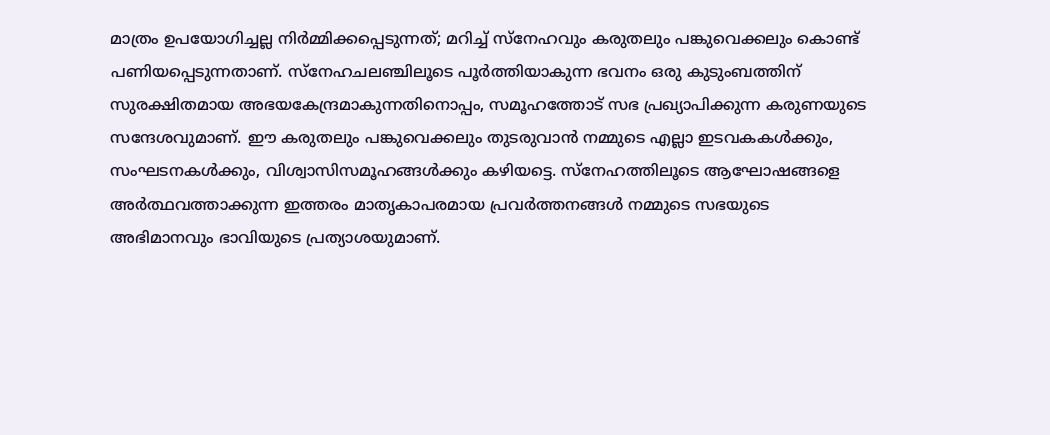മാത്രം ഉപയോഗിച്ചല്ല നിർമ്മിക്കപ്പെടുന്നത്; മറിച്ച് സ്നേഹവും കരുതലും പങ്കുവെക്കലും കൊണ്ട് പണിയപ്പെടുന്നതാണ്. സ്നേഹചലഞ്ചിലൂടെ പൂർത്തിയാകുന്ന ഭവനം ഒരു കുടുംബത്തിന് സുരക്ഷിതമായ അഭയകേന്ദ്രമാകുന്നതിനൊപ്പം, സമൂഹത്തോട് സഭ പ്രഖ്യാപിക്കുന്ന കരുണയുടെ സന്ദേശവുമാണ്. ഈ കരുതലും പങ്കുവെക്കലും തുടരുവാൻ നമ്മുടെ എല്ലാ ഇടവകകൾക്കും, സംഘടനകൾക്കും, വിശ്വാസിസമൂഹങ്ങൾക്കും കഴിയട്ടെ. സ്നേഹത്തിലൂടെ ആഘോഷങ്ങളെ അർത്ഥവത്താക്കുന്ന ഇത്തരം മാതൃകാപരമായ പ്രവർത്തനങ്ങൾ നമ്മുടെ സഭയുടെ അഭിമാനവും ഭാവിയുടെ പ്രത്യാശയുമാണ്.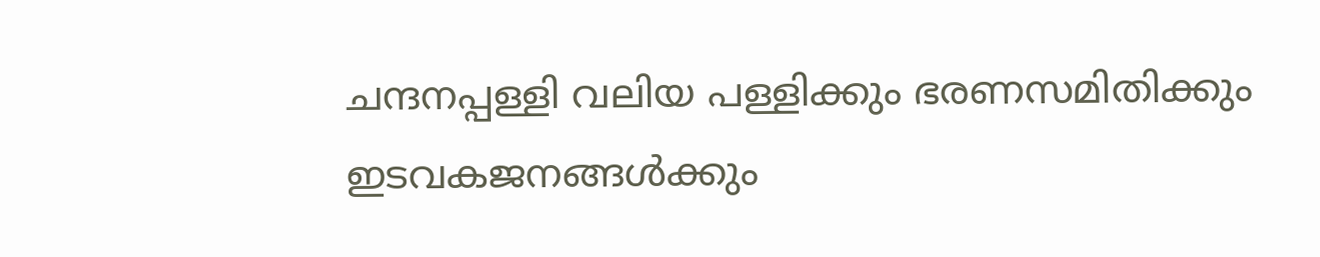ചന്ദനപ്പള്ളി വലിയ പള്ളിക്കും ഭരണസമിതിക്കും ഇടവകജനങ്ങൾക്കും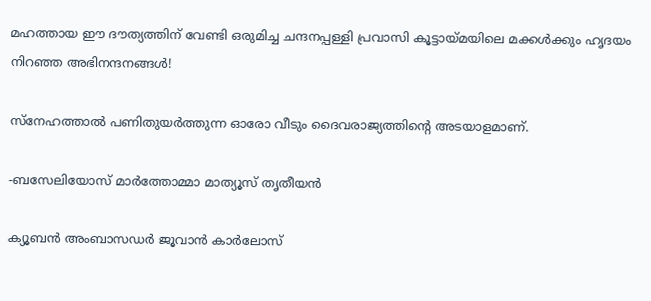മഹത്തായ ഈ ദൗത്യത്തിന് വേണ്ടി ഒരുമിച്ച ചന്ദനപ്പള്ളി പ്രവാസി കൂട്ടായ്മയിലെ മക്കൾക്കും ഹൃദയം നിറഞ്ഞ അഭിനന്ദനങ്ങൾ!

സ്നേഹത്താൽ പണിതുയർത്തുന്ന ഓരോ വീടും ദൈവരാജ്യത്തിന്റെ അടയാളമാണ്.

-ബസേലിയോസ് മാർത്തോമ്മാ മാത്യൂസ് തൃതീയൻ

ക്യൂബൻ അംബാസഡർ ജൂവാൻ കാർലോസ്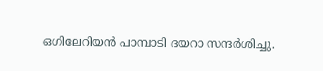ഒഗിലേറിയൻ പാമ്പാടി ദയറാ സന്ദർശിച്ചു.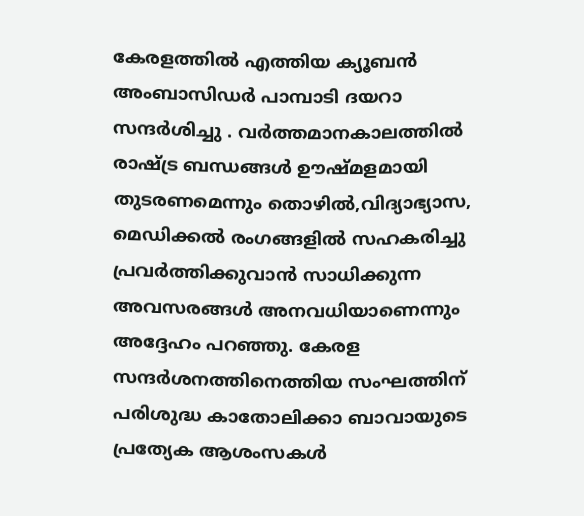കേരളത്തിൽ എത്തിയ ക്യൂബൻ അംബാസിഡർ പാമ്പാടി ദയറാ സന്ദർശിച്ചു . വർത്തമാനകാലത്തിൽ രാഷ്ട്ര ബന്ധങ്ങൾ ഊഷ്‌മളമായി തുടരണമെന്നും തൊഴിൽ,വിദ്യാഭ്യാസ, മെഡിക്കൽ രംഗങ്ങളിൽ സഹകരിച്ചു പ്രവർത്തിക്കുവാൻ സാധിക്കുന്ന അവസരങ്ങൾ അനവധിയാണെന്നും അദ്ദേഹം പറഞ്ഞു. കേരള സന്ദർശനത്തിനെത്തിയ സംഘത്തിന് പരിശുദ്ധ കാതോലിക്കാ ബാവായുടെ പ്രത്യേക ആശംസകൾ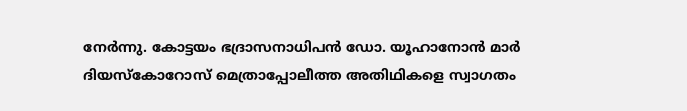നേർന്നു. കോട്ടയം ഭദ്രാസനാധിപൻ ഡോ. യൂഹാനോൻ മാർ ദിയസ്കോറോസ് മെത്രാപ്പോലീത്ത അതിഥികളെ സ്വാഗതം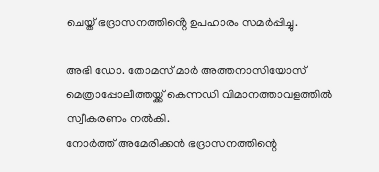ചെയ്ത് ഭദ്രാസനത്തിൻ്റെ ഉപഹാരം സമർപ്പിച്ചു.

അഭി ഡോ. തോമസ് മാർ അത്തനാസിയോസ് മെത്രാപ്പോലീത്തയ്ക്ക് കെന്നഡി വിമാനത്താവളത്തിൽ സ്വീകരണം നൽകി.
നോർത്ത് അമേരിക്കൻ ഭദ്രാസനത്തിന്റെ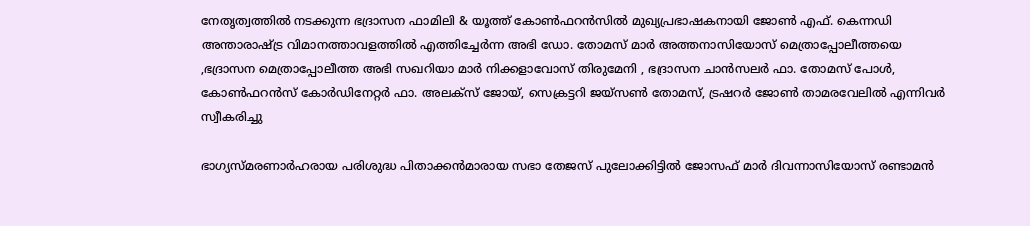നേതൃത്വത്തിൽ നടക്കുന്ന ഭദ്രാസന ഫാമിലി & യൂത്ത് കോൺഫറൻസിൽ മുഖ്യപ്രഭാഷകനായി ജോൺ എഫ്. കെന്നഡി അന്താരാഷ്ട്ര വിമാനത്താവളത്തിൽ എത്തിച്ചേർന്ന അഭി ഡോ. തോമസ് മാർ അത്തനാസിയോസ് മെത്രാപ്പോലീത്തയെ ,ഭദ്രാസന മെത്രാപ്പോലീത്ത അഭി സഖറിയാ മാർ നിക്കളാവോസ് തിരുമേനി , ഭദ്രാസന ചാൻസലർ ഫാ. തോമസ് പോൾ, കോൺഫറൻസ് കോർഡിനേറ്റർ ഫാ. അലക്സ് ജോയ്, സെക്രട്ടറി ജയ്‌സൺ തോമസ്, ട്രഷറർ ജോൺ താമരവേലിൽ എന്നിവർ സ്വീകരിച്ചു

ഭാഗ്യസ്‌മരണാർഹരായ പരിശുദ്ധ പിതാക്കൻമാരായ സഭാ തേജസ് പുലോക്കിട്ടിൽ ജോസഫ് മാർ ദിവന്നാസിയോസ് രണ്ടാമൻ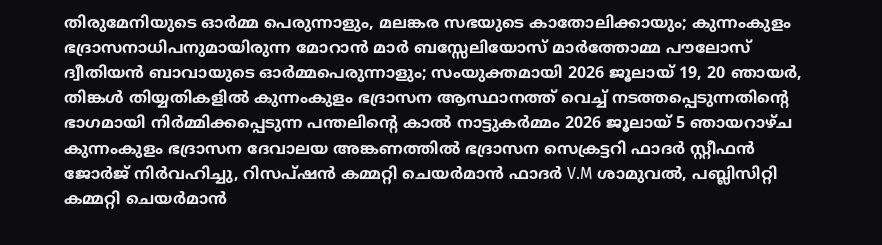തിരുമേനിയുടെ ഓർമ്മ പെരുന്നാളും, മലങ്കര സഭയുടെ കാതോലിക്കായും; കുന്നംകുളം ഭദ്രാസനാധിപനുമായിരുന്ന മോറാൻ മാർ ബസ്സേലിയോസ് മാർത്തോമ്മ പൗലോസ് ദ്വീതിയൻ ബാവായുടെ ഓർമ്മപെരുന്നാളും; സംയുക്തമായി 2026 ജൂലായ് 19, 20 ഞായർ, തിങ്കൾ തിയ്യതികളിൽ കുന്നംകുളം ഭദ്രാസന ആസ്ഥാനത്ത് വെച്ച് നടത്തപ്പെടുന്നതിൻ്റെ ഭാഗമായി നിർമ്മിക്കപ്പെടുന്ന പന്തലിൻ്റെ കാൽ നാട്ടുകർമ്മം 2026 ജൂലായ് 5 ഞായറാഴ്ച കുന്നംകുളം ഭദ്രാസന ദേവാലയ അങ്കണത്തിൽ ഭദ്രാസന സെക്രട്ടറി ഫാദർ സ്റ്റീഫൻ ജോർജ് നിർവഹിച്ചു, റിസപ്ഷൻ കമ്മറ്റി ചെയർമാൻ ഫാദർ V.M ശാമുവൽ, പബ്ലിസിറ്റി കമ്മറ്റി ചെയർമാൻ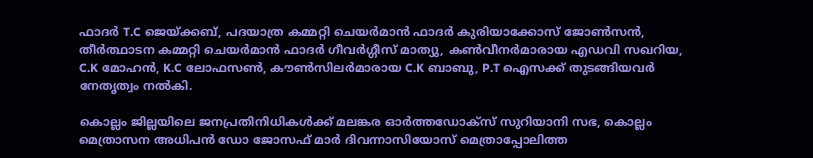ഫാദർ T.C ജെയ്ക്കബ്, പദയാത്ര കമ്മറ്റി ചെയർമാൻ ഫാദർ കുരിയാക്കോസ് ജോൺസൻ, തീർത്ഥാടന കമ്മറ്റി ചെയർമാൻ ഫാദർ ഗീവർഗ്ഗീസ് മാത്യു, കൺവീനർമാരായ എഡവി സഖറിയ, C.K മോഹൻ, K.C ലോഫസൺ, കൗൺസിലർമാരായ C.K ബാബു, P.T ഐസക്ക് തുടങ്ങിയവർ നേതൃത്വം നൽകി.

കൊല്ലം ജില്ലയിലെ ജനപ്രതിനിധികൾക്ക് മലങ്കര ഓർത്തഡോക്സ് സുറിയാനി സഭ, കൊല്ലം മെത്രാസന അധിപൻ ഡോ ജോസഫ് മാർ ദിവന്നാസിയോസ് മെത്രാപ്പോലിത്ത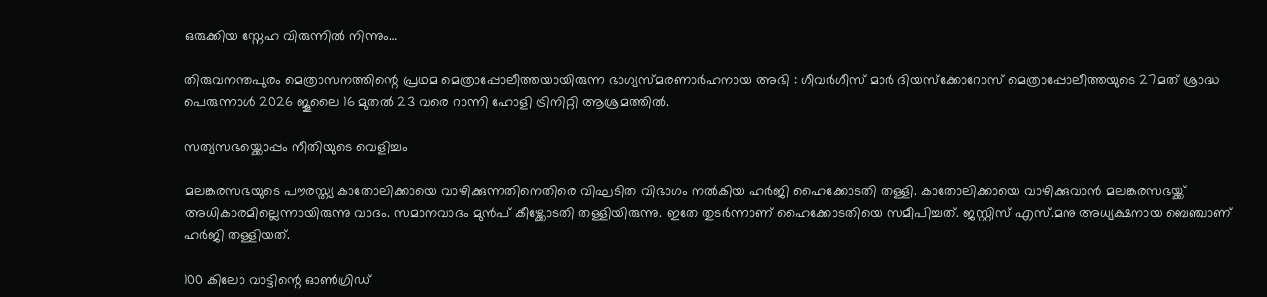ഒരുക്കിയ സ്നേഹ വിരുന്നിൽ നിന്നും…

തിരുവനന്തപുരം മെത്രാസനത്തിന്റെ പ്രഥമ മെത്രാപ്പോലീത്തയായിരുന്ന ഭാഗ്യസ്മരണാർഹനായ അഭി : ഗീവർഗീസ് മാർ ദിയസ്ക്കോറോസ് മെത്രാപ്പോലീത്തയുടെ 27മത് ശ്രാദ്ധ പെരുന്നാൾ 2026 ജൂലൈ 16 മുതൽ 23 വരെ റാന്നി ഹോളി ട്രിനിറ്റി ആശ്രമത്തിൽ.

സത്യസഭയ്ക്കൊപ്പം നീതിയുടെ വെളിച്ചം

മലങ്കരസഭയുടെ പൗരസ്ത്യ കാതോലിക്കായെ വാഴിക്കുന്നതിനെതിരെ വിഘടിത വിഭാഗം നൽകിയ ഹർജി ഹൈക്കോടതി തള്ളി. കാതോലിക്കായെ വാഴിക്കുവാൻ മലങ്കരസഭയ്ക്ക് അധികാരമില്ലെന്നായിരുന്നു വാദം. സമാനവാദം മുൻപ് കീഴ്ക്കോടതി തള്ളിയിരുന്നു. ഇതേ തുടർന്നാണ് ഹൈക്കോടതിയെ സമീപിച്ചത്. ജസ്റ്റിസ് എസ്.മനു അധ്യക്ഷനായ ബെഞ്ചാണ് ഹർജി തള്ളിയത്.

100 കിലോ വാട്ടിന്റെ ഓൺഗ്രിഡ്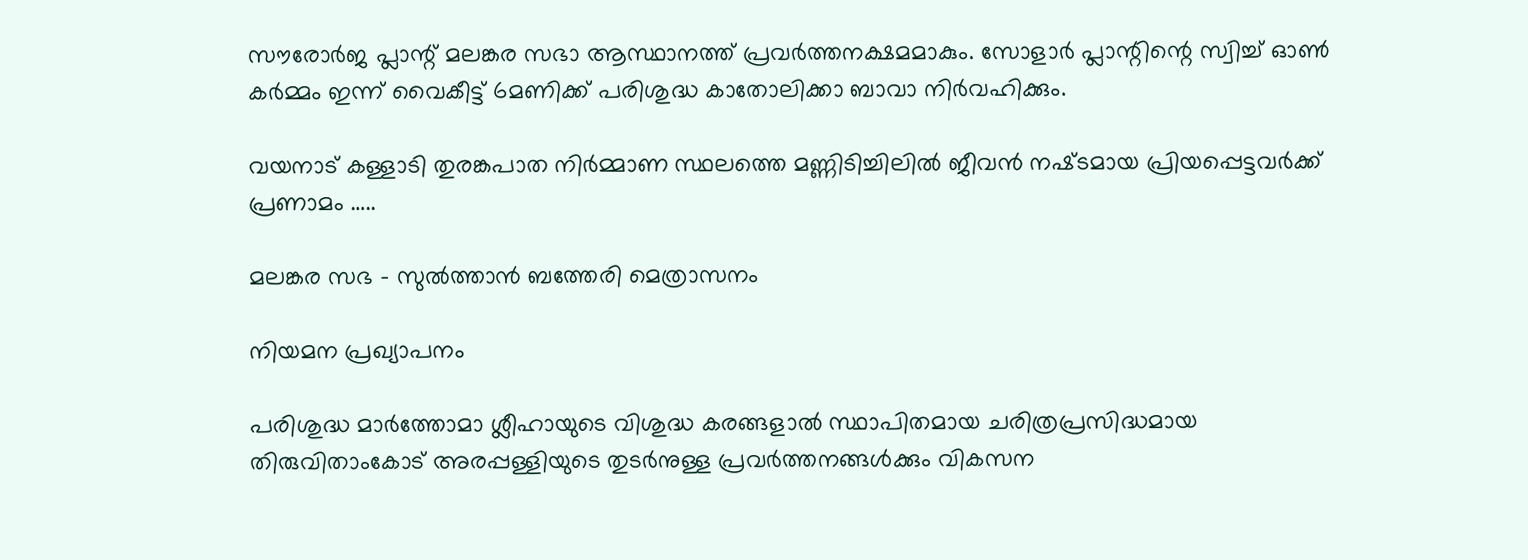സൗരോർജ പ്ലാന്റ് മലങ്കര സഭാ ആസ്ഥാനത്ത് പ്രവർത്തനക്ഷമമാകും. സോളാർ പ്ലാന്റിന്റെ സ്വിച്ച് ഓൺ കർമ്മം ഇന്ന് വൈകീട്ട് 6മണിക്ക് പരിശുദ്ധ കാതോലിക്കാ ബാവാ നിർവഹിക്കും.

വയനാട് കള്ളാടി തുരങ്കപാത നിർമ്മാണ സ്ഥലത്തെ മണ്ണിടിച്ചിലിൽ ജീവൻ നഷ്‌ടമായ പ്രിയപ്പെട്ടവർക്ക് പ്രണാമം …..

മലങ്കര സഭ – സുൽത്താൻ ബത്തേരി മെത്രാസനം

നിയമന പ്രഖ്യാപനം

പരിശുദ്ധ മാർത്തോമാ ശ്ലീഹായുടെ വിശുദ്ധ കരങ്ങളാൽ സ്ഥാപിതമായ ചരിത്രപ്രസിദ്ധമായ തിരുവിതാംകോട് അരപ്പള്ളിയുടെ തുടർനുള്ള പ്രവർത്തനങ്ങൾക്കും വികസന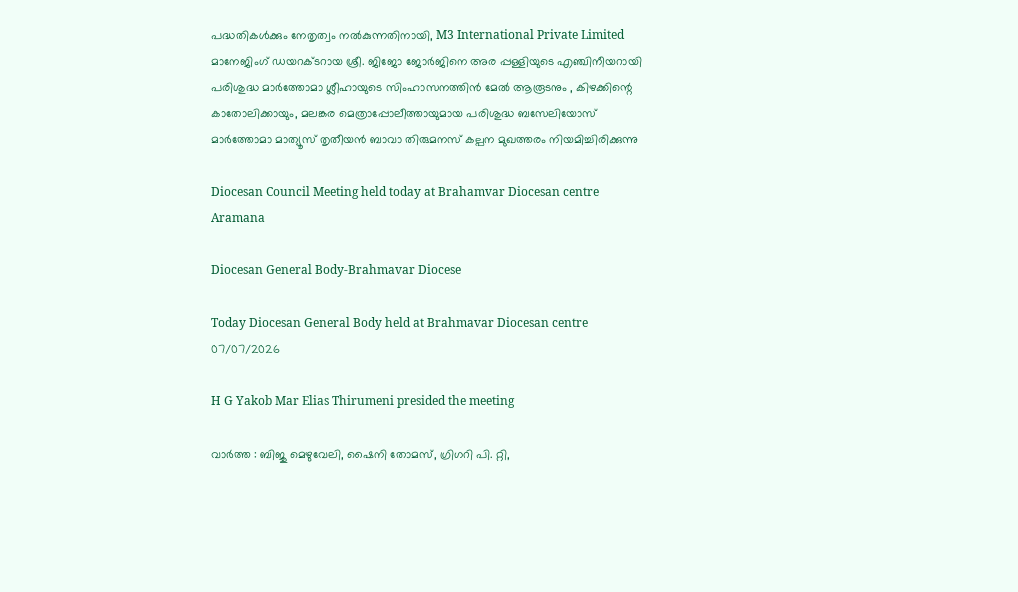പദ്ധതികൾക്കും നേതൃത്വം നൽകുന്നതിനായി, M3 International Private Limited മാനേജിംഗ് ഡയറക്ടറായ ശ്രീ. ജിജോ ജോർജിനെ അര പ്പള്ളിയുടെ എഞ്ചിനീയറായി പരിശുദ്ധ മാർത്തോമാ ശ്ലീഹായുടെ സിംഹാസനത്തിൻ മേൽ ആരൂടനും , കിഴക്കിന്റെ കാതോലിക്കായും, മലങ്കര മെത്രാപ്പോലീത്തായുമായ പരിശുദ്ധ ബസേലിയോസ് മാർത്തോമാ മാത്യൂസ് തൃതീയൻ ബാവാ തിരുമനസ് കല്പന മുഖത്തരം നിയമിച്ചിരിക്കുന്നു

Diocesan Council Meeting held today at Brahamvar Diocesan centre Aramana

Diocesan General Body-Brahmavar Diocese

Today Diocesan General Body held at Brahmavar Diocesan centre 07/07/2026

H G Yakob Mar Elias Thirumeni presided the meeting

വാർത്ത : ബിജു മെഴുവേലി, ഷൈനി തോമസ്, ഗ്രിഗറി പി. റ്റി,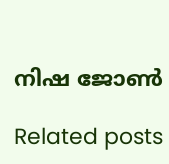നിഷ ജോൺ

Related posts